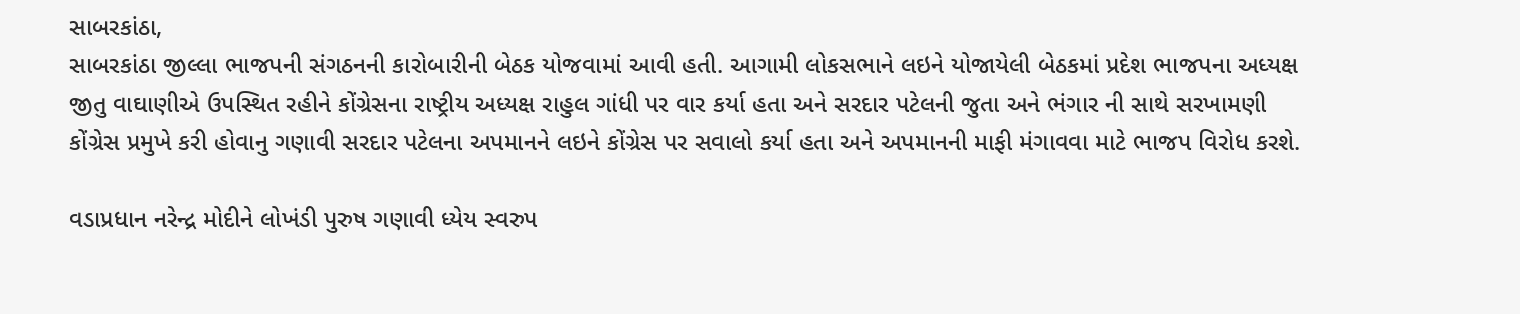સાબરકાંઠા,
સાબરકાંઠા જીલ્લા ભાજપની સંગઠનની કારોબારીની બેઠક યોજવામાં આવી હતી. આગામી લોકસભાને લઇને યોજાયેલી બેઠકમાં પ્રદેશ ભાજપના અધ્યક્ષ જીતુ વાઘાણીએ ઉપસ્થિત રહીને કોંગ્રેસના રાષ્ટ્રીય અધ્યક્ષ રાહુલ ગાંધી પર વાર કર્યા હતા અને સરદાર પટેલની જુતા અને ભંગાર ની સાથે સરખામણી કોંગ્રેસ પ્રમુખે કરી હોવાનુ ગણાવી સરદાર પટેલના અપમાનને લઇને કોંગ્રેસ પર સવાલો કર્યા હતા અને અપમાનની માફી મંગાવવા માટે ભાજપ વિરોધ કરશે.

વડાપ્રધાન નરેન્દ્ર મોદીને લોખંડી પુરુષ ગણાવી ધ્યેય સ્વરુપ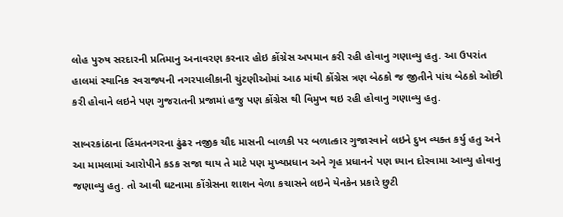લોહ પુરુષ સરદારની પ્રતિમાનુ અનાવરણ કરનાર હોઇ કોંગ્રેસ અપમાન કરી રહી હોવાનુ ગણાવ્યુ હતુ. આ ઉપરાંત હાલમાં સ્થાનિક સ્વરાજ્યની નગરપાલીકાની ચુંટણીઓમાં આઠ માંથી કોંગ્રેસ ત્રણ બેઠકો જ જીતીને પાંચ બેઠકો ઓછી કરી હોવાને લઇને પણ ગુજરાતની પ્રજામાં હજુ પણ કોંગ્રેસ થી વિમુખ થઇ રહી હોવાનુ ગણાવ્યુ હતુ.

સાબરકાંઠાના હિંમતનગરના ઢુંઢર નજીક ચૌદ માસની બાળકી પર બળાત્કાર ગુજારવાને લઇને દુખ વ્યક્ત કર્યુ હતુ અને આ મામલામાં આરોપીને કડક સજા થાય તે માટે પણ મુખ્યપ્રધાન અને ગૃહ પ્રધાનને પણ ધ્યાન દોરવામા આવ્યુ હોવાનુ જણાવ્યુ હતુ. તો આવી ઘટનામા કોંગ્રેસના શાશન વેળા કચાસને લઇને યેનકેન પ્રકારે છુટી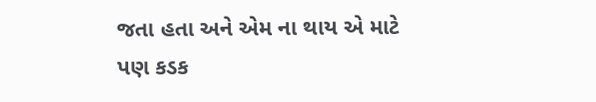જતા હતા અને એમ ના થાય એ માટે પણ કડક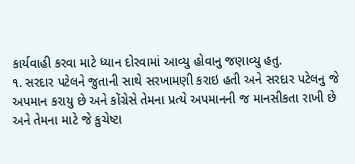કાર્યવાહી કરવા માટે ધ્યાન દોરવામાં આવ્યુ હોવાનુ જણાવ્યુ હતુ.
૧. સરદાર પટેલને જુતાની સાથે સરખામણી કરાઇ હતી અને સરદાર પટેલનુ જે અપમાન કરાયુ છે અને કોંગ્રેસે તેમના પ્રત્યે અપમાનની જ માનસીકતા રાખી છે અને તેમના માટે જે કુચેષ્ટા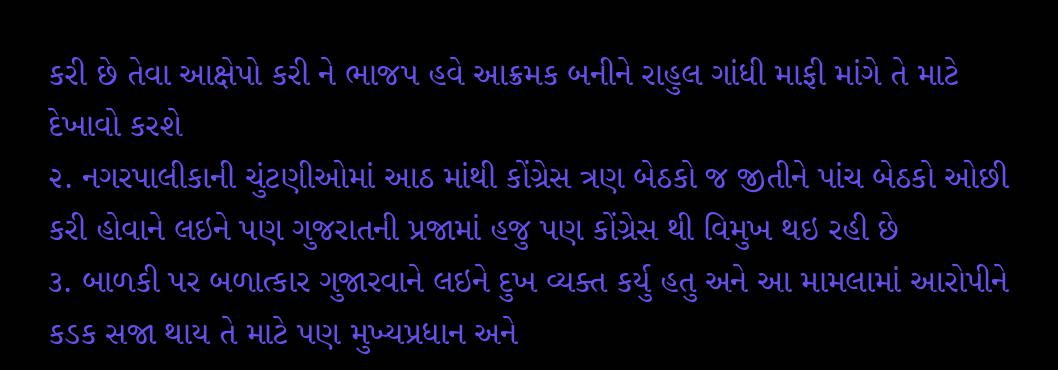કરી છે તેવા આક્ષેપો કરી ને ભાજપ હવે આક્રમક બનીને રાહુલ ગાંધી માફી માંગે તે માટે દેખાવો કરશે
૨. નગરપાલીકાની ચુંટણીઓમાં આઠ માંથી કોંગ્રેસ ત્રણ બેઠકો જ જીતીને પાંચ બેઠકો ઓછી કરી હોવાને લઇને પણ ગુજરાતની પ્રજામાં હજુ પણ કોંગ્રેસ થી વિમુખ થઇ રહી છે
૩. બાળકી પર બળાત્કાર ગુજારવાને લઇને દુખ વ્યક્ત કર્યુ હતુ અને આ મામલામાં આરોપીને કડક સજા થાય તે માટે પણ મુખ્યપ્રધાન અને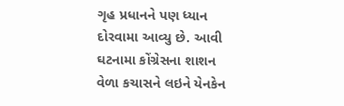ગૃહ પ્રધાનને પણ ધ્યાન દોરવામા આવ્યુ છે. આવી ઘટનામા કોંગ્રેસના શાશન વેળા કચાસને લઇને યેનકેન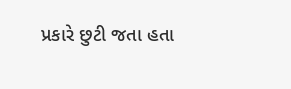પ્રકારે છુટી જતા હતા